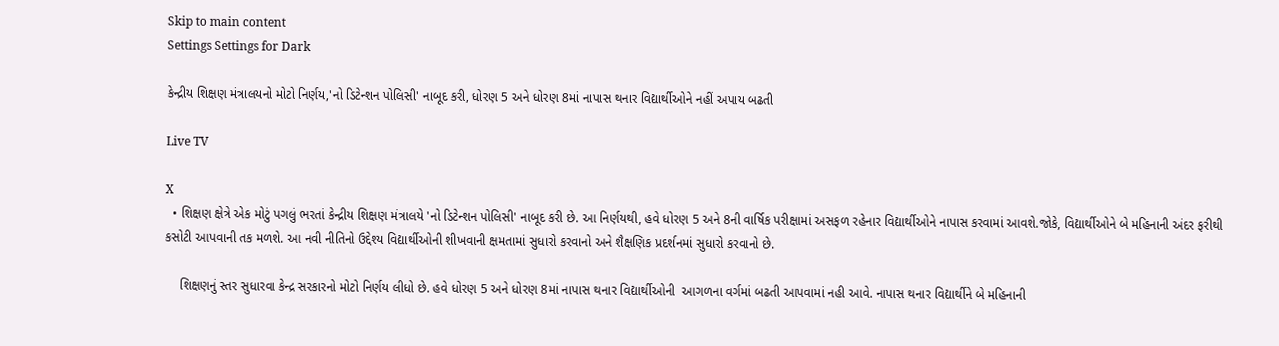Skip to main content
Settings Settings for Dark

કેન્દ્રીય શિક્ષણ મંત્રાલયનો મોટો નિર્ણય,'નો ડિટેન્શન પોલિસી' નાબૂદ કરી, ધોરણ 5 અને ધોરણ 8માં નાપાસ થનાર વિદ્યાર્થીઓને નહીં અપાય બઢતી

Live TV

X
  • શિક્ષણ ક્ષેત્રે એક મોટું પગલું ભરતાં કેન્દ્રીય શિક્ષણ મંત્રાલયે 'નો ડિટેન્શન પોલિસી' નાબૂદ કરી છે. આ નિર્ણયથી, હવે ધોરણ 5 અને 8ની વાર્ષિક પરીક્ષામાં અસફળ રહેનાર વિદ્યાર્થીઓને નાપાસ કરવામાં આવશે.જોકે, વિદ્યાર્થીઓને બે મહિનાની અંદર ફરીથી કસોટી આપવાની તક મળશે. આ નવી નીતિનો ઉદ્દેશ્ય વિદ્યાર્થીઓની શીખવાની ક્ષમતામાં સુધારો કરવાનો અને શૈક્ષણિક પ્રદર્શનમાં સુધારો કરવાનો છે.

    શિક્ષણનું સ્તર સુધારવા કેન્દ્ર સરકારનો મોટો નિર્ણય લીધો છે. હવે ધોરણ 5 અને ધોરણ 8માં નાપાસ થનાર વિદ્યાર્થીઓની  આગળના વર્ગમાં બઢતી આપવામાં નહી આવે. નાપાસ થનાર વિદ્યાર્થીને બે મહિનાની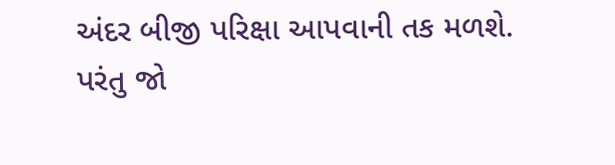અંદર બીજી પરિક્ષા આપવાની તક મળશે. પરંતુ જો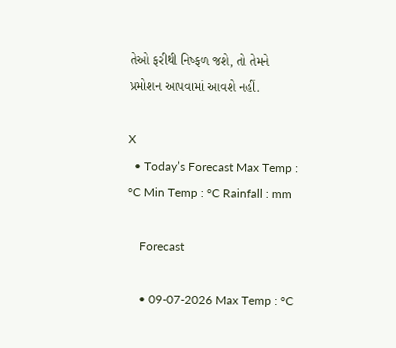તેઓ ફરીથી નિષ્ફળ જશે, તો તેમને પ્રમોશન આપવામાં આવશે નહીં.

X
  • Today’s Forecast Max Temp : °C Min Temp : °C Rainfall : mm

    Forecast

    • 09-07-2026 Max Temp : °C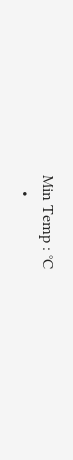Min Temp : °C
    •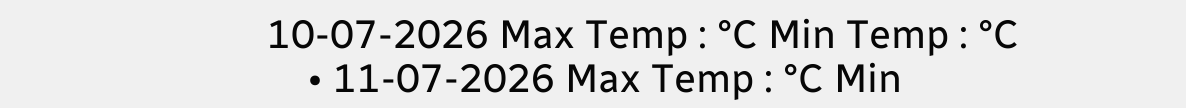10-07-2026 Max Temp : °C Min Temp : °C
    • 11-07-2026 Max Temp : °C Min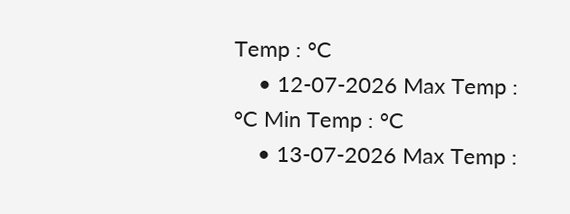Temp : °C
    • 12-07-2026 Max Temp : °C Min Temp : °C
    • 13-07-2026 Max Temp :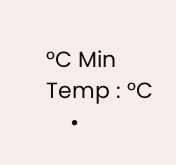°C Min Temp : °C
    •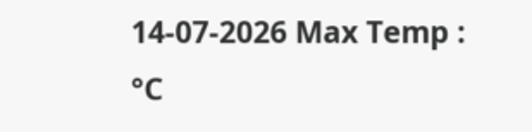14-07-2026 Max Temp : °C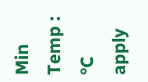Min Temp : °C
apply